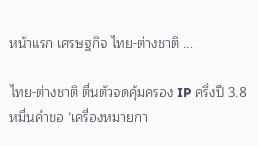หน้าแรก เศรษฐกิจ ไทย-ต่างชาติ ...

ไทย-ต่างชาติ ตื่นตัวจดคุ้มครอง IP ครึ่งปี 3.8 หมื่นคำขอ ‘เครื่องหมายกา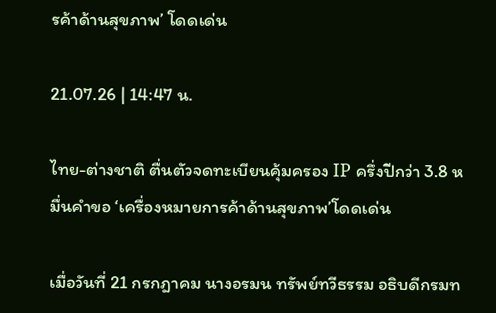รค้าด้านสุขภาพ’ โดดเด่น

21.07.26 | 14:47 น.

ไทย-ต่างชาติ ตื่นตัวจดทะเบียนคุ้มครอง IP ครึ่งปีกว่า 3.8 หมื่นคำขอ ‘เครื่องหมายการค้าด้านสุขภาพ’โดดเด่น

เมื่อวันที่ 21 กรกฎาคม นางอรมน ทรัพย์ทวีธรรม อธิบดีกรมท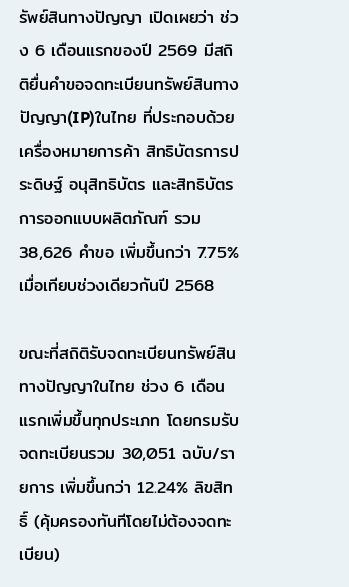รัพย์สินทางปัญญา เปิดเผยว่า ช่วง 6 เดือนแรกของปี 2569 มีสถิติยื่นคำขอจดทะเบียนทรัพย์สินทางปัญญา(IP)ในไทย ที่ประกอบด้วยเครื่องหมายการค้า สิทธิบัตรการประดิษฐ์ อนุสิทธิบัตร และสิทธิบัตรการออกแบบผลิตภัณฑ์ รวม 38,626 คำขอ เพิ่มขึ้นกว่า 7.75% เมื่อเทียบช่วงเดียวกันปี 2568

ขณะที่สถิติรับจดทะเบียนทรัพย์สินทางปัญญาในไทย ช่วง 6 เดือนแรกเพิ่มขึ้นทุกประเภท โดยกรมรับจดทะเบียนรวม 30,051 ฉบับ/รายการ เพิ่มขึ้นกว่า 12.24% ลิขสิทธิ์ (คุ้มครองทันทีโดยไม่ต้องจดทะเบียน)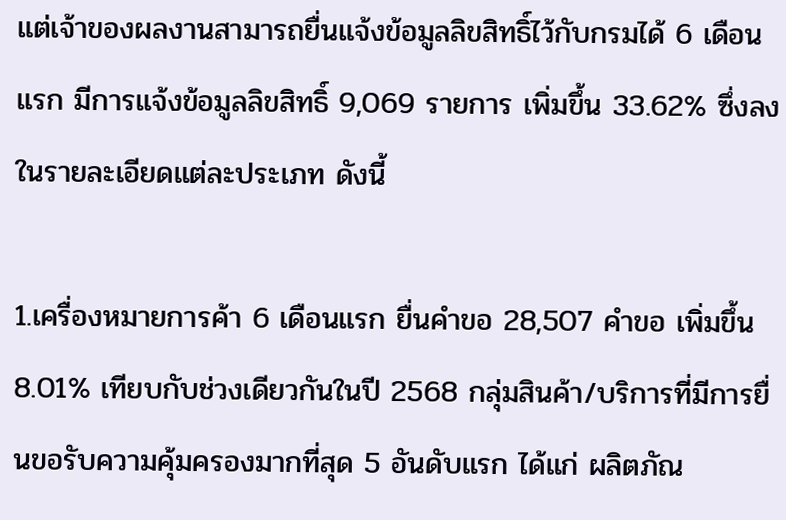แต่เจ้าของผลงานสามารถยื่นแจ้งข้อมูลลิขสิทธิ์ไว้กับกรมได้ 6 เดือนแรก มีการแจ้งข้อมูลลิขสิทธิ์ 9,069 รายการ เพิ่มขึ้น 33.62% ซึ่งลงในรายละเอียดแต่ละประเภท ดังนี้

1.เครื่องหมายการค้า 6 เดือนแรก ยื่นคำขอ 28,507 คำขอ เพิ่มขึ้น 8.01% เทียบกับช่วงเดียวกันในปี 2568 กลุ่มสินค้า/บริการที่มีการยื่นขอรับความคุ้มครองมากที่สุด 5 อันดับแรก ได้แก่ ผลิตภัณ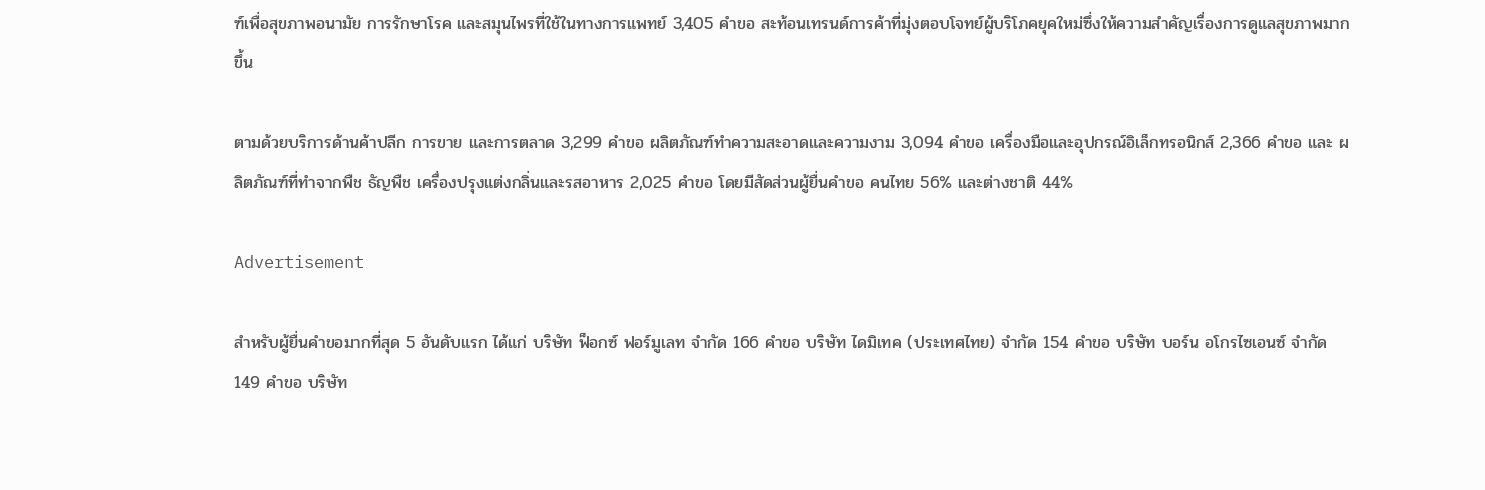ฑ์เพื่อสุขภาพอนามัย การรักษาโรค และสมุนไพรที่ใช้ในทางการแพทย์ 3,405 คำขอ สะท้อนเทรนด์การค้าที่มุ่งตอบโจทย์ผู้บริโภคยุคใหม่ซึ่งให้ความสำคัญเรื่องการดูแลสุขภาพมากขึ้น

ตามด้วยบริการด้านค้าปลีก การขาย และการตลาด 3,299 คำขอ ผลิตภัณฑ์ทำความสะอาดและความงาม 3,094 คำขอ เครื่องมือและอุปกรณ์อิเล็กทรอนิกส์ 2,366 คำขอ และ ผลิตภัณฑ์ที่ทำจากพืช ธัญพืช เครื่องปรุงแต่งกลิ่นและรสอาหาร 2,025 คำขอ โดยมีสัดส่วนผู้ยื่นคำขอ คนไทย 56% และต่างชาติ 44%

Advertisement

สำหรับผู้ยื่นคำขอมากที่สุด 5 อันดับแรก ได้แก่ บริษัท ฟ็อกซ์ ฟอร์มูเลท จำกัด 166 คำขอ บริษัท ไดมิเทค (ประเทศไทย) จำกัด 154 คำขอ บริษัท บอร์น อโกรไซเอนซ์ จำกัด 149 คำขอ บริษัท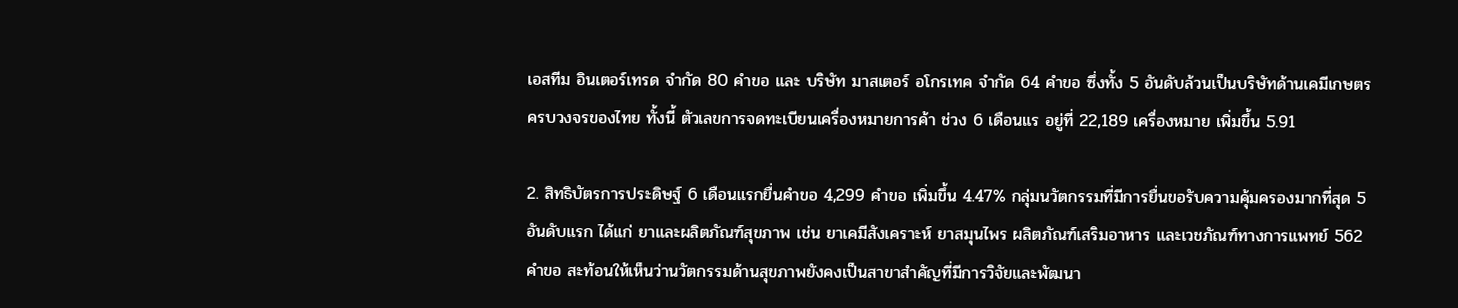เอสทีม อินเตอร์เทรด จำกัด 80 คำขอ และ บริษัท มาสเตอร์ อโกรเทค จำกัด 64 คำขอ ซึ่งทั้ง 5 อันดับล้วนเป็นบริษัทด้านเคมีเกษตรครบวงจรของไทย ทั้งนี้ ตัวเลขการจดทะเบียนเครื่องหมายการค้า ช่วง 6 เดือนแร อยู่ที่ 22,189 เครื่องหมาย เพิ่มขึ้น 5.91

2. สิทธิบัตรการประดิษฐ์ 6 เดือนแรกยื่นคำขอ 4,299 คำขอ เพิ่มขึ้น 4.47% กลุ่มนวัตกรรมที่มีการยื่นขอรับความคุ้มครองมากที่สุด 5 อันดับแรก ได้แก่ ยาและผลิตภัณฑ์สุขภาพ เช่น ยาเคมีสังเคราะห์ ยาสมุนไพร ผลิตภัณฑ์เสริมอาหาร และเวชภัณฑ์ทางการแพทย์ 562 คำขอ สะท้อนให้เห็นว่านวัตกรรมด้านสุขภาพยังคงเป็นสาขาสำคัญที่มีการวิจัยและพัฒนา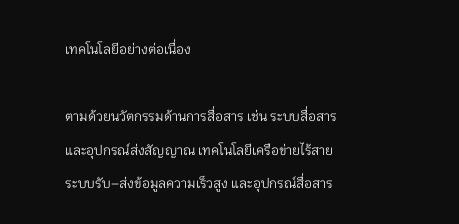เทคโนโลยีอย่างต่อเนื่อง

ตามด้วยนวัตกรรมด้านการสื่อสาร เช่น ระบบสื่อสารและอุปกรณ์ส่งสัญญาณ เทคโนโลยีเครือข่ายไร้สาย ระบบรับ–ส่งข้อมูลความเร็วสูง และอุปกรณ์สื่อสาร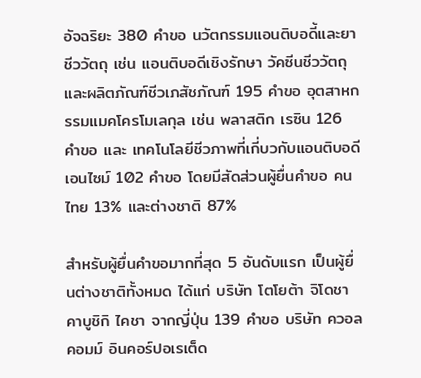อัจฉริยะ 380 คำขอ นวัตกรรมแอนติบอดี้และยาชีววัตถุ เช่น แอนติบอดีเชิงรักษา วัคซีนชีววัตถุ และผลิตภัณฑ์ชีวเภสัชภัณฑ์ 195 คำขอ อุตสาหกรรมแมคโครโมเลกุล เช่น พลาสติก เรซิน 126 คำขอ และ เทคโนโลยีชีวภาพที่เกี่บวกับแอนติบอดีเอนไซม์ 102 คำขอ โดยมีสัดส่วนผู้ยื่นคำขอ คนไทย 13% และต่างชาติ 87%

สำหรับผู้ยื่นคำขอมากที่สุด 5 อันดับแรก เป็นผู้ยื่นต่างชาติทั้งหมด ได้แก่ บริษัท โตโยต้า จิโดชา คาบูชิกิ ไคชา จากญี่ปุ่น 139 คำขอ บริษัท ควอลคอมม์ อินคอร์ปอเรเต็ด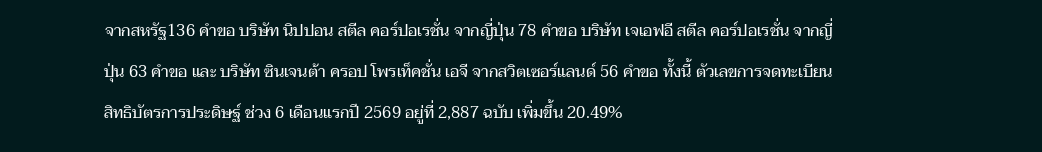จากสหรัฐ136 คำขอ บริษัท นิปปอน สตีล คอร์ปอเรชั่น จากญี่ปุ่น 78 คำขอ บริษัท เจเอฟอี สตีล คอร์ปอเรชั่น จากญี่ปุ่น 63 คำขอ และ บริษัท ซินเจนต้า ครอป โพรเท็คชั่น เอจี จากสวิตเซอร์แลนด์ 56 คำขอ ทั้งนี้ ตัวเลขการจดทะเบียนสิทธิบัตรการประดิษฐ์ ช่วง 6 เดือนแรกปี 2569 อยู่ที่ 2,887 ฉบับ เพิ่มขึ้น 20.49%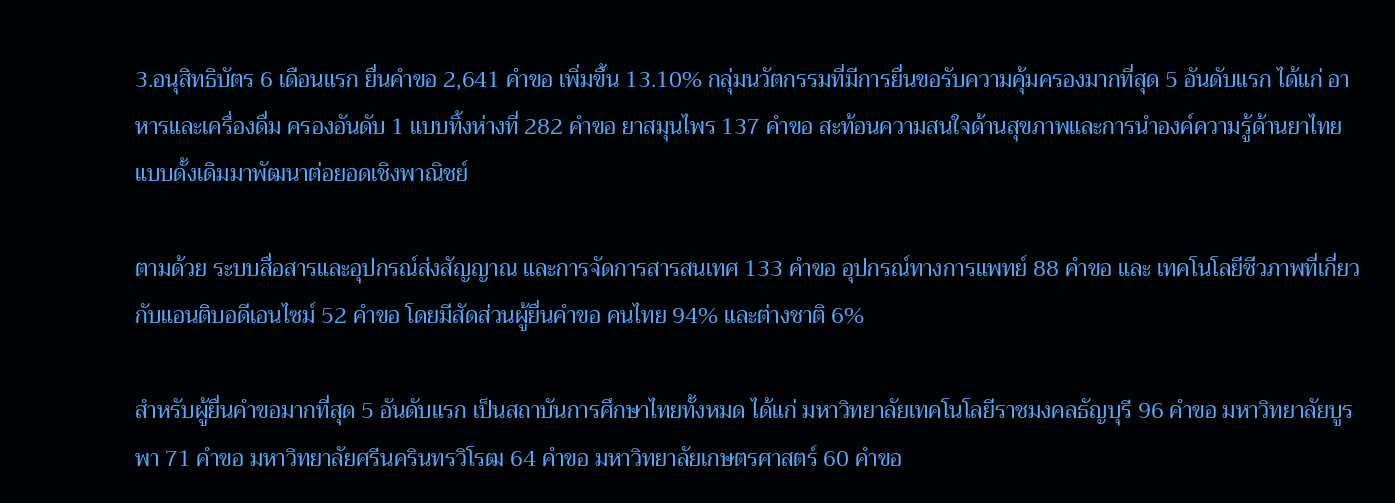3.อนุสิทธิบัตร 6 เดือนแรก ยื่นคำขอ 2,641 คำขอ เพิ่มขึ้น 13.10% กลุ่มนวัตกรรมที่มีการยื่นขอรับความคุ้มครองมากที่สุด 5 อันดับแรก ได้แก่ อาหารและเครื่องดื่ม ครองอันดับ 1 แบบทิ้งห่างที่ 282 คำขอ ยาสมุนไพร 137 คำขอ สะท้อนความสนใจด้านสุขภาพและการนำองค์ความรู้ด้านยาไทยแบบดั้งเดิมมาพัฒนาต่อยอดเชิงพาณิชย์

ตามด้วย ระบบสื่อสารและอุปกรณ์ส่งสัญญาณ และการจัดการสารสนเทศ 133 คำขอ อุปกรณ์ทางการแพทย์ 88 คำขอ และ เทคโนโลยีชีวภาพที่เกี่ยวกับแอนติบอดีเอนไซม์ 52 คำขอ โดยมีสัดส่วนผู้ยื่นคำขอ คนไทย 94% และต่างชาติ 6%

สำหรับผู้ยื่นคำขอมากที่สุด 5 อันดับแรก เป็นสถาบันการศึกษาไทยทั้งหมด ได้แก่ มหาวิทยาลัยเทคโนโลยีราชมงคลธัญบุรี 96 คำขอ มหาวิทยาลัยบูรพา 71 คำขอ มหาวิทยาลัยศรีนครินทรวิโรฒ 64 คำขอ มหาวิทยาลัยเกษตรศาสตร์ 60 คำขอ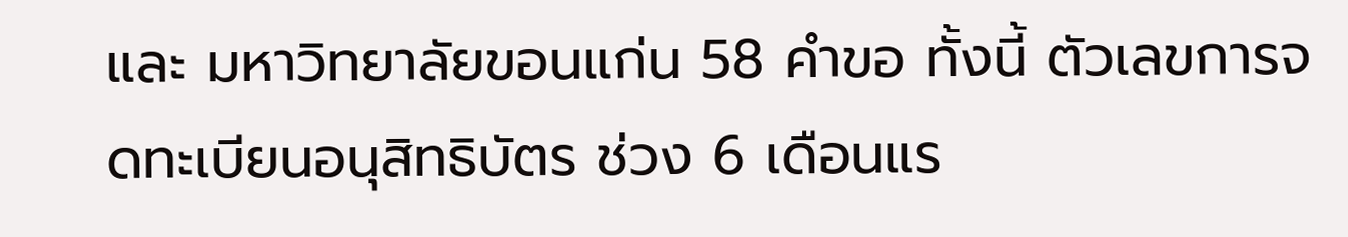และ มหาวิทยาลัยขอนแก่น 58 คำขอ ทั้งนี้ ตัวเลขการจดทะเบียนอนุสิทธิบัตร ช่วง 6 เดือนแร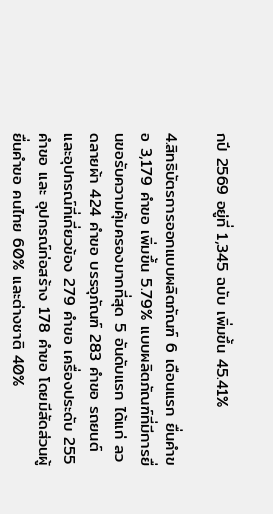กปี 2569 อยู่ที่ 1,345 ฉบับ เพิ่มขึ้น 45.41%

4.สิทธิบัตรการออกแบบผลิตภัณฑ์ 6 เดือนแรก ยื่นคำขอ 3,179 คำขอ เพิ่มขึ้น 5.79% แบบผลิตภัณฑ์ที่มีการยื่นขอรับความคุ้มครองมากที่สุด 5 อันดับแรก ได้แก่ ลวดลายผ้า 424 คำขอ บรรจุภัณฑ์ 283 คำขอ รถยนต์และอุปกรณ์ที่เกี่ยวข้อง 279 คำขอ เครื่องประดับ 255 คำขอ และ อุปกรณ์ก่อสร้าง 178 คำขอ โดยมีสัดส่วนผู้ยื่นคำขอ คนไทย 60% และต่างชาติ 40%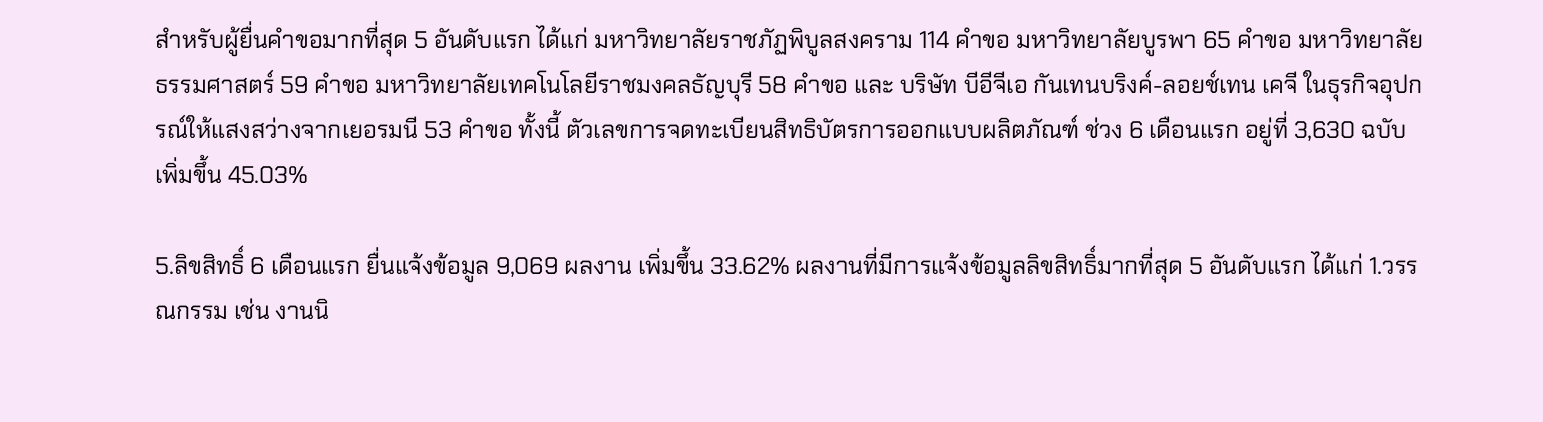สำหรับผู้ยื่นคำขอมากที่สุด 5 อันดับแรก ได้แก่ มหาวิทยาลัยราชภัฏพิบูลสงคราม 114 คำขอ มหาวิทยาลัยบูรพา 65 คำขอ มหาวิทยาลัยธรรมศาสตร์ 59 คำขอ มหาวิทยาลัยเทคโนโลยีราชมงคลธัญบุรี 58 คำขอ และ บริษัท บีอีจีเอ กันเทนบริงค์-ลอยช์เทน เคจี ในธุรกิจอุปกรณ์ให้แสงสว่างจากเยอรมนี 53 คำขอ ทั้งนี้ ตัวเลขการจดทะเบียนสิทธิบัตรการออกแบบผลิตภัณฑ์ ช่วง 6 เดือนแรก อยู่ที่ 3,630 ฉบับ เพิ่มขึ้น 45.03%

5.ลิขสิทธิ์ 6 เดือนแรก ยื่นแจ้งข้อมูล 9,069 ผลงาน เพิ่มขึ้น 33.62% ผลงานที่มีการแจ้งข้อมูลลิขสิทธิ์มากที่สุด 5 อันดับแรก ได้แก่ 1.วรรณกรรม เช่น งานนิ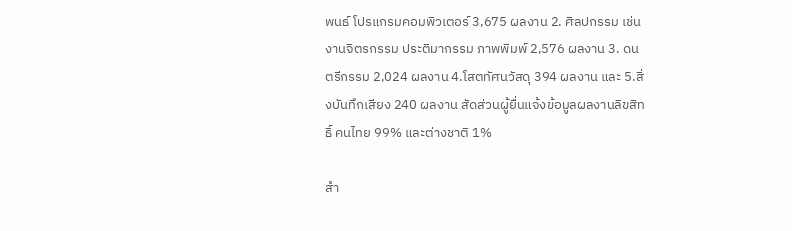พนธ์ โปรแกรมคอมพิวเตอร์ 3,675 ผลงาน 2. ศิลปกรรม เช่น งานจิตรกรรม ประติมากรรม ภาพพิมพ์ 2,576 ผลงาน 3. ดนตรีกรรม 2,024 ผลงาน 4.โสตทัศนวัสดุ 394 ผลงาน และ 5.สิ่งบันทึกเสียง 240 ผลงาน สัดส่วนผู้ยื่นแจ้งข้อมูลผลงานลิขสิทธิ์ คนไทย 99% และต่างชาติ 1%

สำ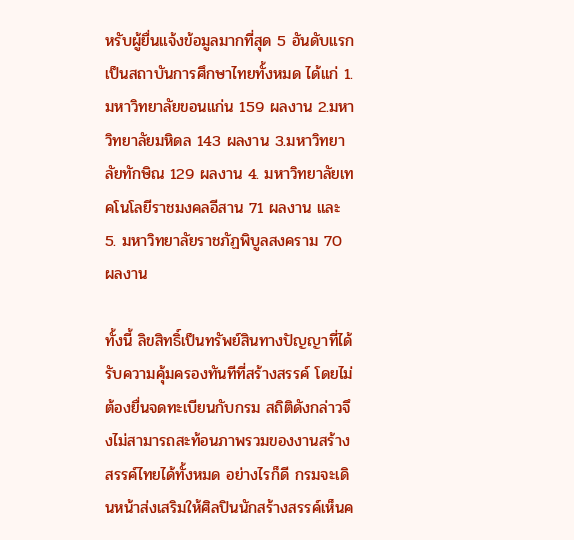หรับผู้ยื่นแจ้งข้อมูลมากที่สุด 5 อันดับแรก เป็นสถาบันการศึกษาไทยทั้งหมด ได้แก่ 1. มหาวิทยาลัยขอนแก่น 159 ผลงาน 2.มหาวิทยาลัยมหิดล 143 ผลงาน 3.มหาวิทยาลัยทักษิณ 129 ผลงาน 4. มหาวิทยาลัยเทคโนโลยีราชมงคลอีสาน 71 ผลงาน และ 5. มหาวิทยาลัยราชภัฏพิบูลสงคราม 70 ผลงาน

ทั้งนี้ ลิขสิทธิ์เป็นทรัพย์สินทางปัญญาที่ได้รับความคุ้มครองทันทีที่สร้างสรรค์ โดยไม่ต้องยื่นจดทะเบียนกับกรม สถิติดังกล่าวจึงไม่สามารถสะท้อนภาพรวมของงานสร้างสรรค์ไทยได้ทั้งหมด อย่างไรก็ดี กรมจะเดินหน้าส่งเสริมให้ศิลปินนักสร้างสรรค์เห็นค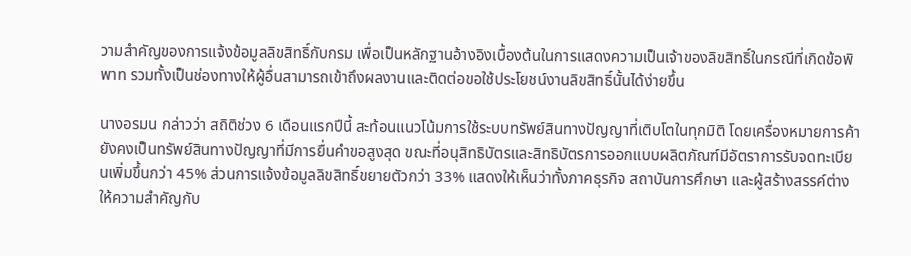วามสำคัญของการแจ้งข้อมูลลิขสิทธิ์กับกรม เพื่อเป็นหลักฐานอ้างอิงเบื้องต้นในการแสดงความเป็นเจ้าของลิขสิทธิ์ในกรณีที่เกิดข้อพิพาท รวมทั้งเป็นช่องทางให้ผู้อื่นสามารถเข้าถึงผลงานและติดต่อขอใช้ประโยชน์งานลิขสิทธิ์นั้นได้ง่ายขึ้น

นางอรมน กล่าวว่า สถิติช่วง 6 เดือนแรกปีนี้ สะท้อนแนวโน้มการใช้ระบบทรัพย์สินทางปัญญาที่เติบโตในทุกมิติ โดยเครื่องหมายการค้ายังคงเป็นทรัพย์สินทางปัญญาที่มีการยื่นคำขอสูงสุด ขณะที่อนุสิทธิบัตรและสิทธิบัตรการออกแบบผลิตภัณฑ์มีอัตราการรับจดทะเบียนเพิ่มขึ้นกว่า 45% ส่วนการแจ้งข้อมูลลิขสิทธิ์ขยายตัวกว่า 33% แสดงให้เห็นว่าทั้งภาคธุรกิจ สถาบันการศึกษา และผู้สร้างสรรค์ต่างให้ความสำคัญกับ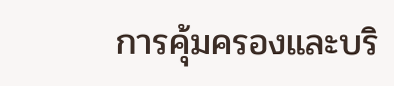การคุ้มครองและบริ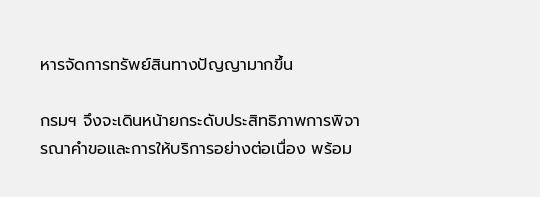หารจัดการทรัพย์สินทางปัญญามากขึ้น

กรมฯ จึงจะเดินหน้ายกระดับประสิทธิภาพการพิจารณาคำขอและการให้บริการอย่างต่อเนื่อง พร้อม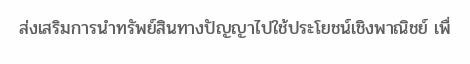ส่งเสริมการนำทรัพย์สินทางปัญญาไปใช้ประโยชน์เชิงพาณิชย์ เพื่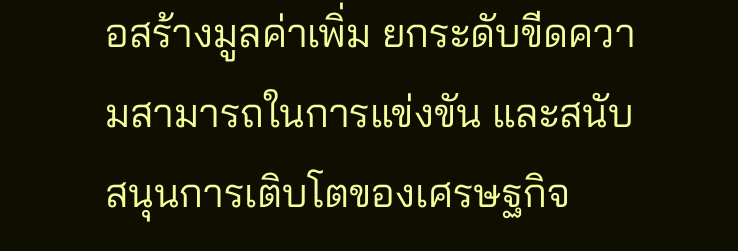อสร้างมูลค่าเพิ่ม ยกระดับขีดความสามารถในการแข่งขัน และสนับสนุนการเติบโตของเศรษฐกิจ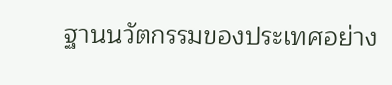ฐานนวัตกรรมของประเทศอย่าง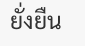ยั่งยืน